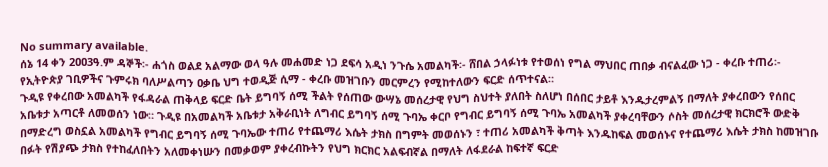No summary available.
ሰኔ 14 ቀን 2ዐዐ3ዓ.ም ዳኞች፡- ሐጎስ ወልደ አልማው ወላ ዓሉ መሐመድ ነጋ ደፍሳ አዲነ ንጉሴ አመልካች፡- ሸበል ኃላፉነቱ የተወሰነ የግል ማህበር ጠበቃ ብናልፈው ነጋ - ቀረቡ ተጠሪ፡- የኢትዮጵያ ገቢዎችና ጉምሩክ ባለሥልጣን ዐቃቤ ህግ ተወዲጅ ሲማ - ቀረቡ መዝገቡን መርምረን የሚከተለውን ፍርድ ሰጥተናል።
ጉዲዩ የቀረበው አመልካች የፋዳራል ጠቅላይ ፍርድ ቤት ይግባኝ ሰሚ ችልት የሰጠው ውሣኔ መሰረታዊ የህግ ስህተት ያለበት ስለሆነ በሰበር ታይቶ እንዱታረምልኝ በማለት ያቀረበውን የሰበር አቤቱታ አጣርቶ ለመወሰን ነው። ጉዲዩ በአመልካች አቤቱታ አቅራቢነት ለግብር ይግባኝ ሰሚ ጉባኤ ቀርቦ የግብር ይግባኝ ሰሚ ጉባኤ አመልካች ያቀረባቸውን ሶስት መሰረታዊ ክርክሮች ውድቅ በማድረግ ወስኗል አመልካች የግብር ይግባኝ ሰሚ ጉባኤው ተጠሪ የተጨማሪ እሴት ታክስ በግምት መወሰኑን ፣ ተጠሪ አመልካች ቅጣት እንዱከፍል መወሰኑና የተጨማሪ እሴት ታክስ ከመዝገቡ በፉት የሽያጭ ታክስ የተከፈለበትን አለመቀነሡን በመቃወም ያቀረብኩትን የህግ ክርክር አልፍብኛል በማለት ለፋደራል ከፍተኛ ፍርድ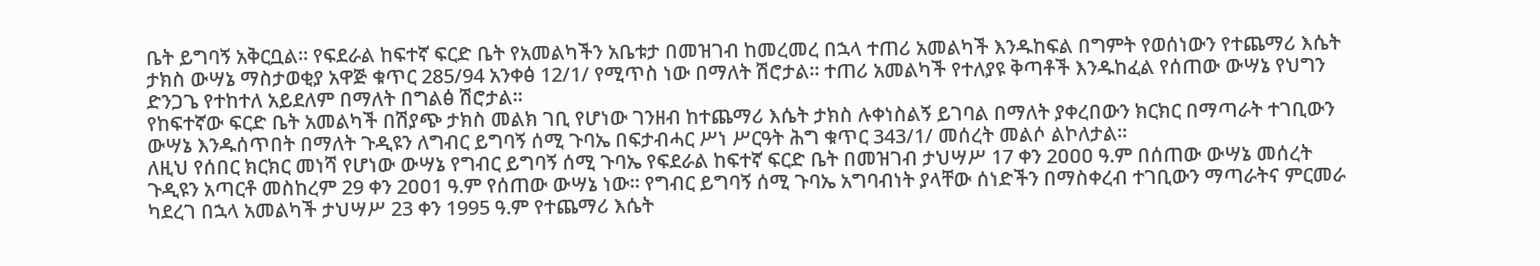ቤት ይግባኝ አቅርቧል። የፍደራል ከፍተኛ ፍርድ ቤት የአመልካችን አቤቱታ በመዝገብ ከመረመረ በኋላ ተጠሪ አመልካች እንዱከፍል በግምት የወሰነውን የተጨማሪ እሴት ታክስ ውሣኔ ማስታወቂያ አዋጅ ቁጥር 285/94 አንቀፅ 12/1/ የሚጥስ ነው በማለት ሽሮታል። ተጠሪ አመልካች የተለያዩ ቅጣቶች እንዱከፈል የሰጠው ውሣኔ የህግን ድንጋጌ የተከተለ አይደለም በማለት በግልፅ ሽሮታል።
የከፍተኛው ፍርድ ቤት አመልካች በሽያጭ ታክስ መልክ ገቢ የሆነው ገንዘብ ከተጨማሪ እሴት ታክስ ሉቀነስልኝ ይገባል በማለት ያቀረበውን ክርክር በማጣራት ተገቢውን ውሣኔ እንዱሰጥበት በማለት ጉዲዩን ለግብር ይግባኝ ሰሚ ጉባኤ በፍታብሓር ሥነ ሥርዓት ሕግ ቁጥር 343/1/ መሰረት መልሶ ልኮለታል።
ለዚህ የሰበር ክርክር መነሻ የሆነው ውሣኔ የግብር ይግባኝ ሰሚ ጉባኤ የፍደራል ከፍተኛ ፍርድ ቤት በመዝገብ ታህሣሥ 17 ቀን 2ዐዐዐ ዓ.ም በሰጠው ውሣኔ መሰረት ጉዲዩን አጣርቶ መስከረም 29 ቀን 2ዐዐ1 ዓ.ም የሰጠው ውሣኔ ነው። የግብር ይግባኝ ሰሚ ጉባኤ አግባብነት ያላቸው ሰነድችን በማስቀረብ ተገቢውን ማጣራትና ምርመራ ካደረገ በኋላ አመልካች ታህሣሥ 23 ቀን 1995 ዓ.ም የተጨማሪ እሴት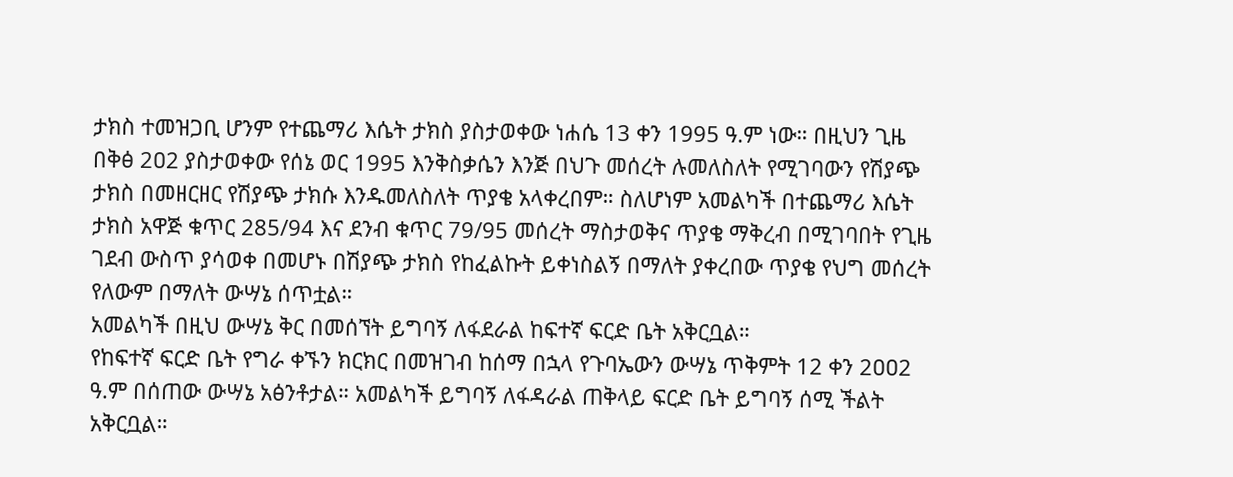ታክስ ተመዝጋቢ ሆንም የተጨማሪ እሴት ታክስ ያስታወቀው ነሐሴ 13 ቀን 1995 ዓ.ም ነው። በዚህን ጊዜ በቅፅ 2ዐ2 ያስታወቀው የሰኔ ወር 1995 እንቅስቃሴን እንጅ በህጉ መሰረት ሉመለስለት የሚገባውን የሽያጭ ታክስ በመዘርዘር የሽያጭ ታክሱ እንዱመለስለት ጥያቄ አላቀረበም። ስለሆነም አመልካች በተጨማሪ እሴት ታክስ አዋጅ ቁጥር 285/94 እና ደንብ ቁጥር 79/95 መሰረት ማስታወቅና ጥያቄ ማቅረብ በሚገባበት የጊዜ ገደብ ውስጥ ያሳወቀ በመሆኑ በሽያጭ ታክስ የከፈልኩት ይቀነስልኝ በማለት ያቀረበው ጥያቄ የህግ መሰረት የለውም በማለት ውሣኔ ሰጥቷል።
አመልካች በዚህ ውሣኔ ቅር በመሰኘት ይግባኝ ለፋደራል ከፍተኛ ፍርድ ቤት አቅርቧል።
የከፍተኛ ፍርድ ቤት የግራ ቀኙን ክርክር በመዝገብ ከሰማ በኋላ የጉባኤውን ውሣኔ ጥቅምት 12 ቀን 2ዐዐ2 ዓ.ም በሰጠው ውሣኔ አፅንቶታል። አመልካች ይግባኝ ለፋዳራል ጠቅላይ ፍርድ ቤት ይግባኝ ሰሚ ችልት አቅርቧል።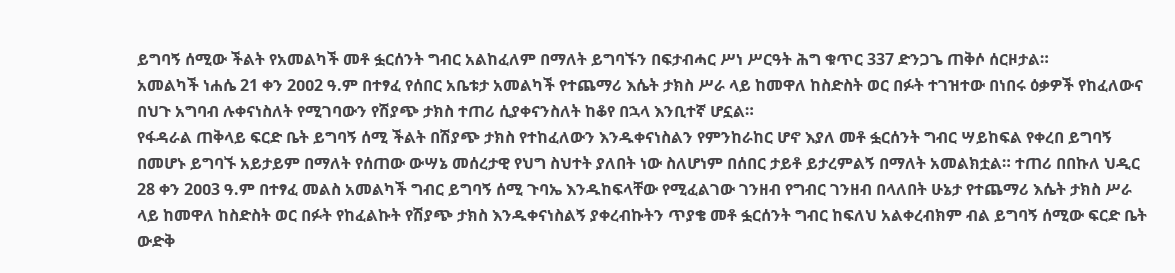ይግባኝ ሰሚው ችልት የአመልካች መቶ ፏርሰንት ግብር አልከፈለም በማለት ይግባኙን በፍታብሓር ሥነ ሥርዓት ሕግ ቁጥር 337 ድንጋጌ ጠቅሶ ሰርዞታል።
አመልካች ነሐሴ 21 ቀን 2ዐዐ2 ዓ.ም በተፃፈ የሰበር አቤቱታ አመልካች የተጨማሪ እሴት ታክስ ሥራ ላይ ከመዋለ ከስድስት ወር በፉት ተገዝተው በነበሩ ዕቃዎች የከፈለውና በህጉ አግባብ ሉቀናነስለት የሚገባውን የሽያጭ ታክስ ተጠሪ ሲያቀናንስለት ከቆየ በኋላ እንቢተኛ ሆኗል።
የፋዳራል ጠቅላይ ፍርድ ቤት ይግባኝ ሰሚ ችልት በሽያጭ ታክስ የተከፈለውን እንዱቀናነስልን የምንከራከር ሆኖ እያለ መቶ ፏርሰንት ግብር ሣይከፍል የቀረበ ይግባኝ በመሆኑ ይግባኙ አይታይም በማለት የሰጠው ውሣኔ መሰረታዊ የህግ ስህተት ያለበት ነው ስለሆነም በሰበር ታይቶ ይታረምልኝ በማለት አመልክቷል። ተጠሪ በበኩለ ህዲር 28 ቀን 2ዐዐ3 ዓ.ም በተፃፈ መልስ አመልካች ግብር ይግባኝ ሰሚ ጉባኤ እንዱከፍላቸው የሚፈልገው ገንዘብ የግብር ገንዘብ በላለበት ሁኔታ የተጨማሪ እሴት ታክስ ሥራ ላይ ከመዋለ ከስድስት ወር በፉት የከፈልኩት የሽያጭ ታክስ እንዱቀናነስልኝ ያቀረብኩትን ጥያቄ መቶ ፏርሰንት ግብር ከፍለህ አልቀረብክም ብል ይግባኝ ሰሚው ፍርድ ቤት ውድቅ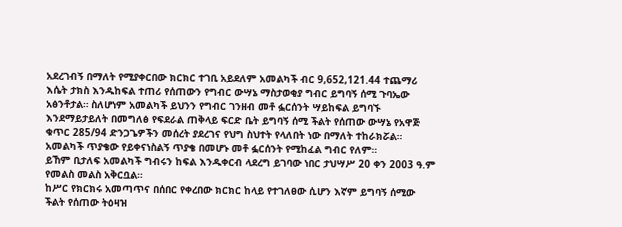አደረገብኝ በማለት የሚያቀርበው ክርክር ተገቢ አይደለም አመልካች ብር 9,652,121.44 ተጨማሪ እሴት ታክስ እንዱከፍል ተጠሪ የሰጠውን የግብር ውሣኔ ማስታወቂያ ግብር ይግባኝ ሰሚ ጉባኤው አፅንቶታል። ስለሆነም አመልካች ይህንን የግብር ገንዘብ መቶ ፏርሰንት ሣይከፍል ይግባኙ እንደማይታይለት በመግለፅ የፍደራል ጠቅላይ ፍርድ ቤት ይግባኝ ሰሚ ችልት የሰጠው ውሣኔ የአዋጅ ቁጥር 285/94 ድንጋጌዎችን መሰረት ያደረገና የህግ ስህተት የላለበት ነው በማለት ተከራክሯል።
አመልካች ጥያቄው የይቀናነስልኝ ጥያቄ በመሆኑ መቶ ፏርሰንት የሚከፈል ግብር የለም።
ይኸም ቢታለፍ አመልካች ግብሩን ከፍል እንዱቀርብ ላደረግ ይገባው ነበር ታህሣሥ 20 ቀን 2003 ዓ.ም የመልስ መልስ አቅርቧል።
ከሥር የክርክሩ አመጣጥና በሰበር የቀረበው ክርክር ከላይ የተገለፀው ሲሆን እኛም ይግባኝ ሰሚው ችልት የሰጠው ትዕዛዝ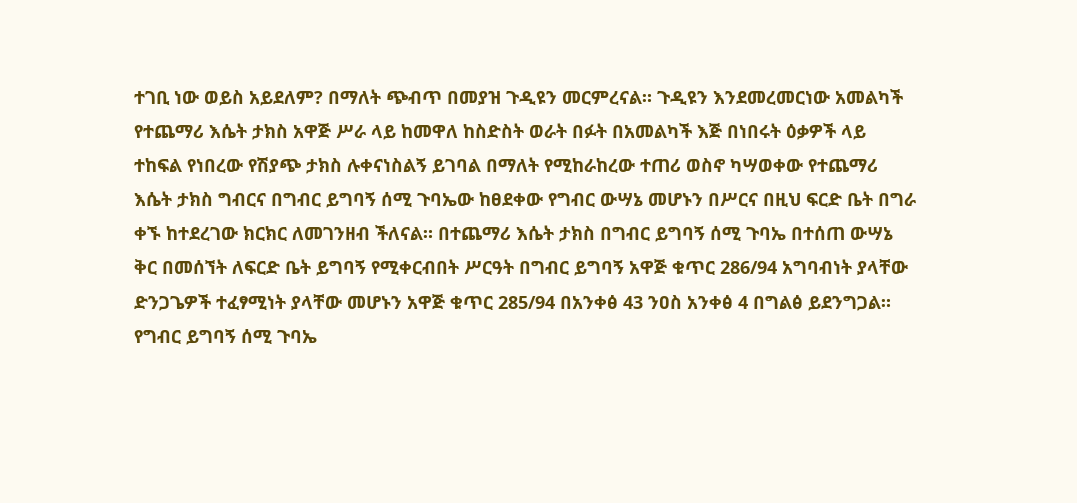ተገቢ ነው ወይስ አይደለም? በማለት ጭብጥ በመያዝ ጉዲዩን መርምረናል። ጉዲዩን እንደመረመርነው አመልካች የተጨማሪ እሴት ታክስ አዋጅ ሥራ ላይ ከመዋለ ከስድስት ወራት በፉት በአመልካች እጅ በነበሩት ዕቃዎች ላይ ተከፍል የነበረው የሽያጭ ታክስ ሉቀናነስልኝ ይገባል በማለት የሚከራከረው ተጠሪ ወስኖ ካሣወቀው የተጨማሪ እሴት ታክስ ግብርና በግብር ይግባኝ ሰሚ ጉባኤው ከፀደቀው የግብር ውሣኔ መሆኑን በሥርና በዚህ ፍርድ ቤት በግራ ቀኙ ከተደረገው ክርክር ለመገንዘብ ችለናል። በተጨማሪ እሴት ታክስ በግብር ይግባኝ ሰሚ ጉባኤ በተሰጠ ውሣኔ ቅር በመሰኘት ለፍርድ ቤት ይግባኝ የሚቀርብበት ሥርዓት በግብር ይግባኝ አዋጅ ቁጥር 286/94 አግባብነት ያላቸው ድንጋጌዎች ተፈፃሚነት ያላቸው መሆኑን አዋጅ ቁጥር 285/94 በአንቀፅ 43 ንዐስ አንቀፅ 4 በግልፅ ይደንግጋል።
የግብር ይግባኝ ሰሚ ጉባኤ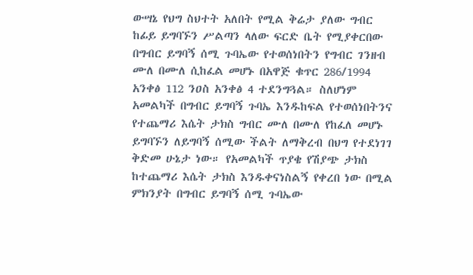ውሣኔ የህግ ስህተት አለበት የሚል ቅሬታ ያለው ግብር ከፊይ ይግባኙን ሥልጣን ላለው ፍርድ ቤት የሚያቀርበው በግብር ይግባኝ ሰሚ ጉባኤው የተወሰነበትን የግብር ገንዘብ ሙለ በሙለ ሲከፈል መሆኑ በአዋጅ ቁጥር 286/1994 አንቀፅ 112 ንዐስ አንቀፅ 4 ተደንግጓል። ስለሆነም አመልካች በግብር ይግባኝ ጉባኤ እንዱከፍል የተወሰነበትንና የተጨማሪ እሴት ታክስ ግብር ሙለ በሙለ የከፈለ መሆኑ ይግባኙን ለይግባኝ ሰሚው ችልት ለማቅረብ በህግ የተደነገገ ቅድመ ሁኔታ ነው። የአመልካች ጥያቄ የሽያጭ ታክስ ከተጨማሪ እሴት ታክስ እንዱቀናነስልኝ የቀረበ ነው በሚል ምክንያት በግብር ይግባኝ ሰሚ ጉባኤው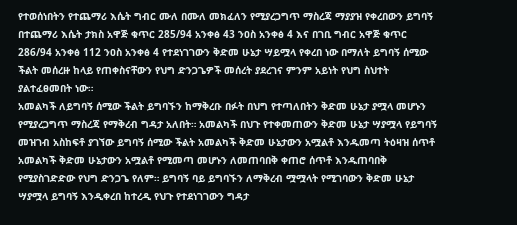የተወሰነበትን የተጨማሪ እሴት ግብር ሙለ በሙለ መክፈለን የሚያረጋግጥ ማስረጃ ማያያዝ የቀረበውን ይግባኝ በተጨማሪ እሴት ታክስ አዋጅ ቁጥር 285/94 አንቀፅ 43 ንዐስ አንቀፅ 4 እና በገቢ ግብር አዋጅ ቁጥር 286/94 አንቀፅ 112 ንዐስ አንቀፅ 4 የተደነገገውን ቅድመ ሁኔታ ሣይሟላ የቀረበ ነው በማለት ይግባኝ ሰሚው ችልት መሰረዙ ከላይ የጠቀስናቸውን የህግ ድንጋጌዎች መሰረት ያደረገና ምንም አይነት የህግ ስህተት ያልተፈፀመበት ነው።
አመልካች ለይግባኝ ሰሚው ችልት ይግባኙን ከማቅረቡ በፉት በህግ የተጣለበትን ቅድመ ሁኔታ ያሟላ መሆኑን የሚያረጋግጥ ማስረጃ የማቅረብ ግዳታ አለበት። አመልካች በህጉ የተቀመጠውን ቅድመ ሁኔታ ሣያሟላ የይግባኝ መዝገብ አስከፍቶ ያገኘው ይግባኝ ሰሚው ችልት አመልካች ቅድመ ሁኔታውን አሟልቶ እንዱመጣ ትዕዛዝ ሰጥቶ አመልካች ቅድመ ሁኔታውን አሟልቶ የሚመጣ መሆኑን ለመጠባበቅ ቀጠሮ ሰጥቶ እንዱጠባበቅ የሚያስገድድው የህግ ድንጋጌ የለም። ይግባኝ ባይ ይግባኙን ለማቅረብ ሟሟላት የሚገባውን ቅድመ ሁኔታ ሣያሟላ ይግባኝ እንዲቀረበ ከተረዲ የህጉ የተደነገገውን ግዳታ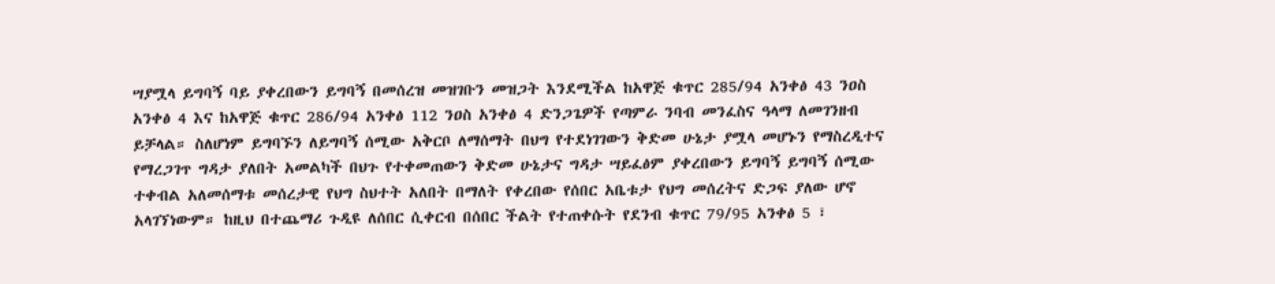ሣያሟላ ይግባኝ ባይ ያቀረበውን ይግባኝ በመሰረዝ መዝገቡን መዝጋት እንደሚችል ከአዋጅ ቁጥር 285/94 አንቀፅ 43 ንዐስ አንቀፅ 4 እና ከአዋጅ ቁጥር 286/94 አንቀፅ 112 ንዐስ አንቀፅ 4 ድንጋጌዎች የጣምራ ንባብ መንፈስና ዓላማ ለመገንዘብ ይቻላል። ስለሆነም ይግባኙን ለይግባኝ ሰሚው አቅርቦ ለማሰማት በህግ የተደነገገውን ቅድመ ሁኔታ ያሟላ መሆኑን የማስረዲተና የማረጋገጥ ግዳታ ያለበት አመልካች በህጉ የተቀመጠውን ቅድመ ሁኔታና ግዳታ ሣይፈፅም ያቀረበውን ይግባኝ ይግባኝ ሰሚው ተቀብል አለመሰማቱ መሰረታዊ የህግ ስህተት አለበት በማለት የቀረበው የሰበር አቤቱታ የህግ መሰረትና ድጋፍ ያለው ሆኖ አላገኘነውም። ከዚህ በተጨማሪ ጉዲዩ ለሰበር ሲቀርብ በሰበር ችልት የተጠቀሱት የደንብ ቁጥር 79/95 አንቀፅ 5 ፣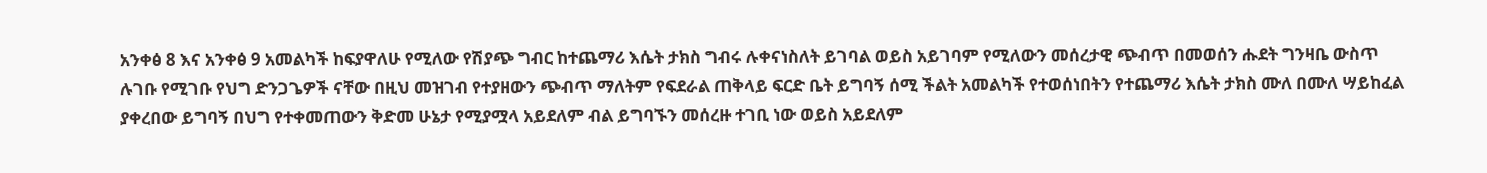አንቀፅ 8 እና አንቀፅ 9 አመልካች ከፍያዋለሁ የሚለው የሽያጭ ግብር ከተጨማሪ እሴት ታክስ ግብሩ ሉቀናነስለት ይገባል ወይስ አይገባም የሚለውን መሰረታዊ ጭብጥ በመወሰን ሑደት ግንዛቤ ውስጥ ሉገቡ የሚገቡ የህግ ድንጋጌዎች ናቸው በዚህ መዝገብ የተያዘውን ጭብጥ ማለትም የፍደራል ጠቅላይ ፍርድ ቤት ይግባኝ ሰሚ ችልት አመልካች የተወሰነበትን የተጨማሪ እሴት ታክስ ሙለ በሙለ ሣይከፈል ያቀረበው ይግባኝ በህግ የተቀመጠውን ቅድመ ሁኔታ የሚያሟላ አይደለም ብል ይግባኙን መሰረዙ ተገቢ ነው ወይስ አይደለም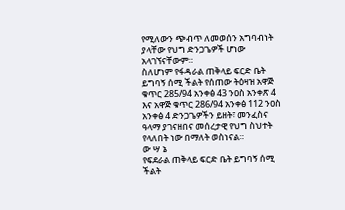የሚለውን ጭብጥ ለመወሰን አግባብነት ያላቸው የህግ ድንጋጌዎች ሆነው አላገኘናቸውም።
ስለሆነም የፋዳራል ጠቅላይ ፍርድ ቤት ይግባኝ ሰሚ ችልት የሰጠው ትዕዛዝ አዋጅ ቁጥር 285/94 አንቀፅ 43 ንዐስ አንቀጽ 4 እና አዋጅ ቁጥር 286/94 አንቀፅ 112 ንዐስ አንቀፅ 4 ድንጋጌዎችን ይዘት፣ መንፈስና ዓላማ ያገናዘበና መሰረታዊ የህግ ስህተት የላለበት ነው በማለት ወስነናል።
ው ሣ ኔ
የፍደራል ጠቅላይ ፍርድ ቤት ይግባኝ ሰሚ ችልት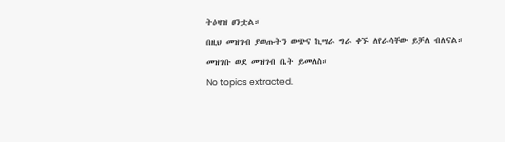ትዕዛዝ ፀንቷል።
በዚህ መዝገብ ያወጡትን ወጭና ኪሣራ ግራ ቀኙ ለየራሳቸው ይቻለ ብለናል።
መዝገቡ ወደ መዝገብ ቤት ይመለስ።
No topics extracted.